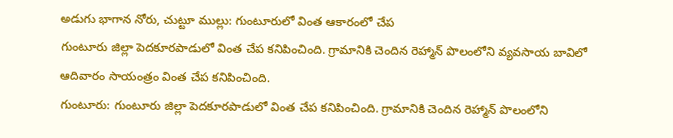అడుగు భాగాన నోరు, చుట్టూ ముల్లు: గుంటూరులో వింత ఆకారంలో చేప
గుంటూరు జిల్లా పెదకూరపాడులో వింత చేప కనిపించింది. గ్రామానికి చెందిన రెహ్మాన్ పొలంలోని వ్యవసాయ బావిలో ఆదివారం సాయంత్రం వింత చేప కనిపించింది.
గుంటూరు: గుంటూరు జిల్లా పెదకూరపాడులో వింత చేప కనిపించింది. గ్రామానికి చెందిన రెహ్మాన్ పొలంలోని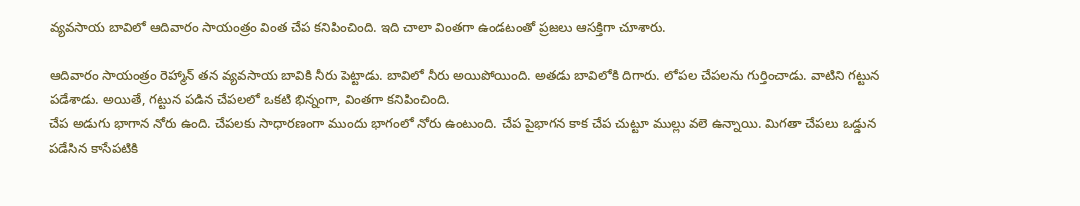వ్యవసాయ బావిలో ఆదివారం సాయంత్రం వింత చేప కనిపించింది. ఇది చాలా వింతగా ఉండటంతో ప్రజలు ఆసక్తిగా చూశారు.

ఆదివారం సాయంత్రం రెహ్మాన్ తన వ్యవసాయ బావికి నీరు పెట్టాడు. బావిలో నీరు అయిపోయింది. అతడు బావిలోకి దిగారు. లోపల చేపలను గుర్తించాడు. వాటిని గట్టున పడేశాడు. అయితే, గట్టున పడిన చేపలలో ఒకటి భిన్నంగా, వింతగా కనిపించింది.
చేప అడుగు భాగాన నోరు ఉంది. చేపలకు సాధారణంగా ముందు భాగంలో నోరు ఉంటుంది. చేప పైభాగన కాక చేప చుట్టూ ముల్లు వలె ఉన్నాయి. మిగతా చేపలు ఒడ్డున పడేసిన కాసేపటికి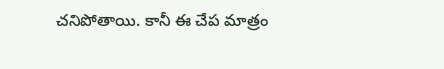చనిపోతాయి. కానీ ఈ చేప మాత్రం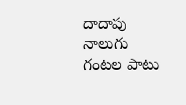దాదాపు నాలుగు గంటల పాటు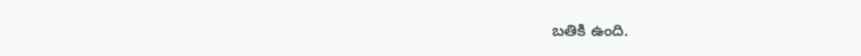బతికి ఉంది.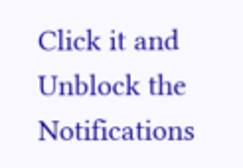Click it and Unblock the Notifications